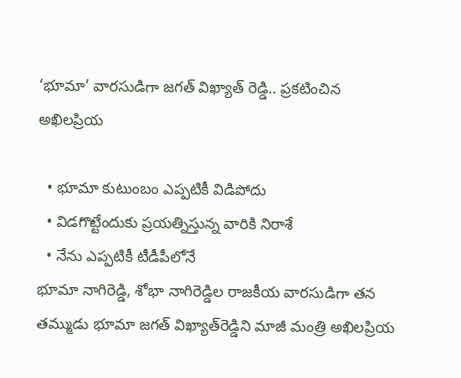‘భూమా’ వారసుడిగా జగత్ విఖ్యాత్ రెడ్డి.. ప్రకటించిన అఖిలప్రియ

  • భూమా కుటుంబం ఎప్పటికీ విడిపోదు
  • విడగొట్టేందుకు ప్రయత్నిస్తున్న వారికి నిరాశే
  • నేను ఎప్పటికీ టీడీపీలోనే
భూమా నాగిరెడ్డి, శోభా నాగిరెడ్డిల రాజకీయ వారసుడిగా తన తమ్ముడు భూమా జగత్ విఖ్యాత్‌రెడ్డిని మాజీ మంత్రి అఖిలప్రియ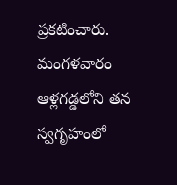ప్రకటించారు. మంగళవారం ఆళ్లగడ్డలోని తన స్వగృహంలో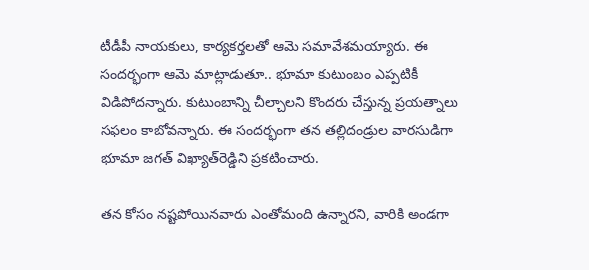టీడీపీ నాయకులు, కార్యకర్తలతో ఆమె సమావేశమయ్యారు. ఈ సందర్భంగా ఆమె మాట్లాడుతూ.. భూమా కుటుంబం ఎప్పటికీ విడిపోదన్నారు. కుటుంబాన్ని చీల్చాలని కొందరు చేస్తున్న ప్రయత్నాలు సఫలం కాబోవన్నారు. ఈ సందర్భంగా తన తల్లిదండ్రుల వారసుడిగా  భూమా జగత్‌ విఖ్యాత్‌రెడ్డిని ప్రకటించారు.

తన కోసం నష్టపోయినవారు ఎంతోమంది ఉన్నారని, వారికి అండగా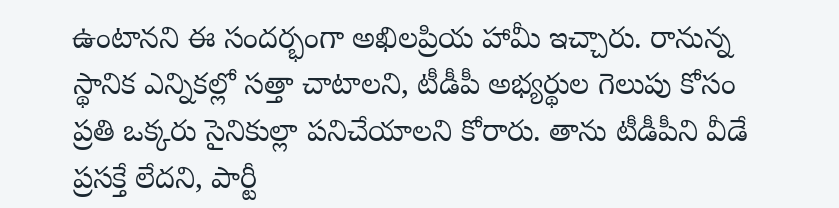ఉంటానని ఈ సందర్భంగా అఖిలప్రియ హామీ ఇచ్చారు. రానున్న స్థానిక ఎన్నికల్లో సత్తా చాటాలని, టీడీపీ అభ్యర్థుల గెలుపు కోసం ప్రతి ఒక్కరు సైనికుల్లా పనిచేయాలని కోరారు. తాను టీడీపీని వీడే ప్రసక్తే లేదని, పార్టీ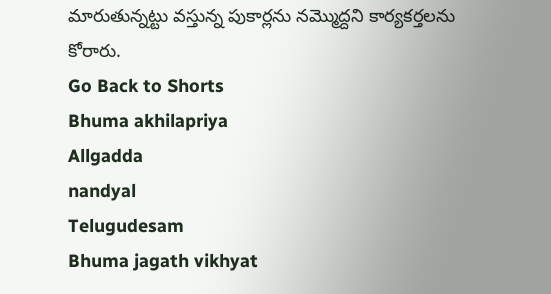మారుతున్నట్టు వస్తున్న పుకార్లను నమ్మొద్దని కార్యకర్తలను కోరారు.
Go Back to Shorts
Bhuma akhilapriya
Allgadda
nandyal
Telugudesam
Bhuma jagath vikhyat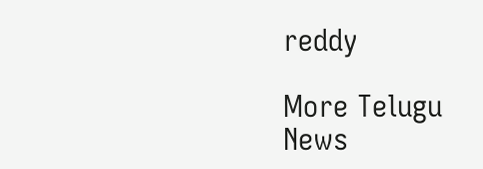reddy

More Telugu News